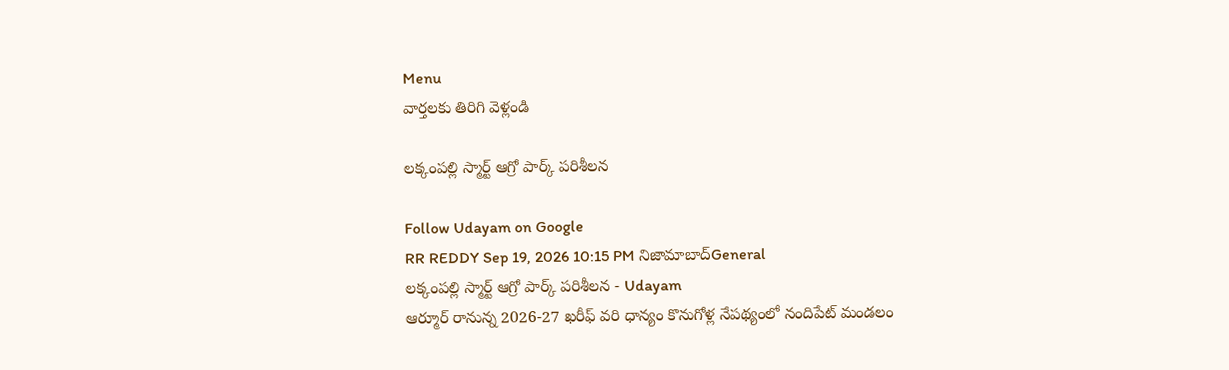Menu
వార్తలకు తిరిగి వెళ్లండి

లక్కంపల్లి స్మార్ట్ ఆగ్రో పార్క్ పరిశీలన

Follow Udayam on Google
RR REDDY Sep 19, 2026 10:15 PM నిజామాబాద్General
లక్కంపల్లి స్మార్ట్ ఆగ్రో పార్క్ పరిశీలన - Udayam
ఆర్మూర్ రానున్న 2026-27 ఖరీఫ్ వరి ధాన్యం కొనుగోళ్ల నేపథ్యంలో నందిపేట్ మండలం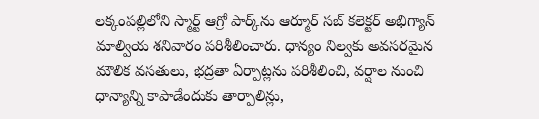లక్కంపల్లిలోని స్మార్ట్ ఆగ్రో పార్క్‌ను ఆర్మూర్ సబ్ కలెక్టర్ అభిగ్యాన్ మాల్వియ శనివారం పరిశీలించారు. ధాన్యం నిల్వకు అవసరమైన మౌలిక వసతులు, భద్రతా ఏర్పాట్లను పరిశీలించి, వర్షాల నుంచి ధాన్యాన్ని కాపాడేందుకు తార్పాలిన్లు,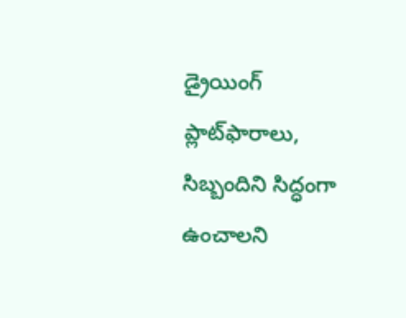డ్రైయింగ్ ప్లాట్‌ఫారాలు, సిబ్బందిని సిద్ధంగా ఉంచాలని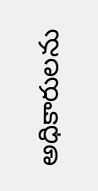అధికారులను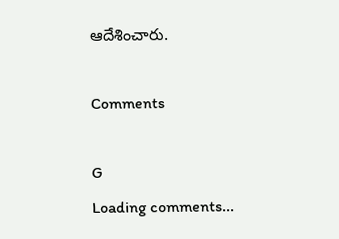ఆదేశించారు.

Comments

G
Loading comments...